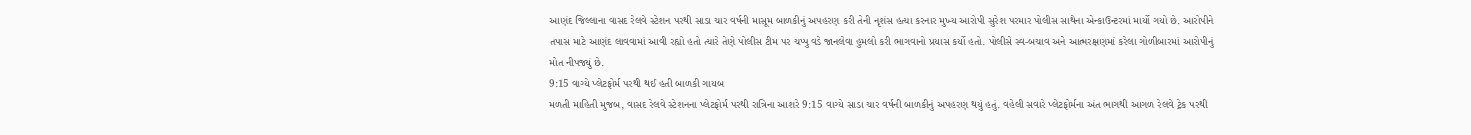આણંદ જિલ્લાના વાસદ રેલવે સ્ટેશન પરથી સાડા ચાર વર્ષની માસૂમ બાળકીનું અપહરણ કરી તેની નૃશંસ હત્યા કરનાર મુખ્ય આરોપી સુરેશ પરમાર પોલીસ સાથેના એન્કાઉન્ટરમાં માર્યો ગયો છે. આરોપીને તપાસ માટે આણંદ લાવવામાં આવી રહ્યો હતો ત્યારે તેણે પોલીસ ટીમ પર ચપ્પુ વડે જાનલેવા હુમલો કરી ભાગવાનો પ્રયાસ કર્યો હતો. પોલીસે સ્વ-બચાવ અને આત્મરક્ષણમાં કરેલા ગોળીબારમાં આરોપીનું મોત નીપજ્યું છે.
9:15 વાગ્યે પ્લેટફોર્મ પરથી થઈ હતી બાળકી ગાયબ
મળતી માહિતી મુજબ, વાસદ રેલવે સ્ટેશનના પ્લેટફોર્મ પરથી રાત્રિના આશરે 9:15 વાગ્યે સાડા ચાર વર્ષની બાળકીનું અપહરણ થયું હતું. વહેલી સવારે પ્લેટફોર્મના અંત ભાગથી આગળ રેલવે ટ્રેક પરથી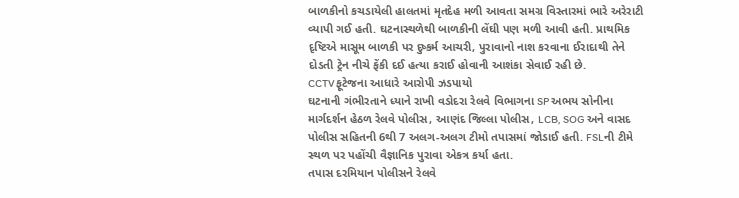બાળકીનો કચડાયેલી હાલતમાં મૃતદેહ મળી આવતા સમગ્ર વિસ્તારમાં ભારે અરેરાટી વ્યાપી ગઈ હતી. ઘટનાસ્થળેથી બાળકીની લેંઘી પણ મળી આવી હતી. પ્રાથમિક દૃષ્ટિએ માસૂમ બાળકી પર દુષ્કર્મ આચરી, પુરાવાનો નાશ કરવાના ઈરાદાથી તેને દોડતી ટ્રેન નીચે ફેંકી દઈ હત્યા કરાઈ હોવાની આશંકા સેવાઈ રહી છે.
CCTV ફૂટેજના આધારે આરોપી ઝડપાયો
ઘટનાની ગંભીરતાને ધ્યાને રાખી વડોદરા રેલવે વિભાગના SP અભય સોનીના માર્ગદર્શન હેઠળ રેલવે પોલીસ, આણંદ જિલ્લા પોલીસ, LCB, SOG અને વાસદ પોલીસ સહિતની 6થી 7 અલગ-અલગ ટીમો તપાસમાં જોડાઈ હતી. FSLની ટીમે સ્થળ પર પહોંચી વૈજ્ઞાનિક પુરાવા એકત્ર કર્યા હતા.
તપાસ દરમિયાન પોલીસને રેલવે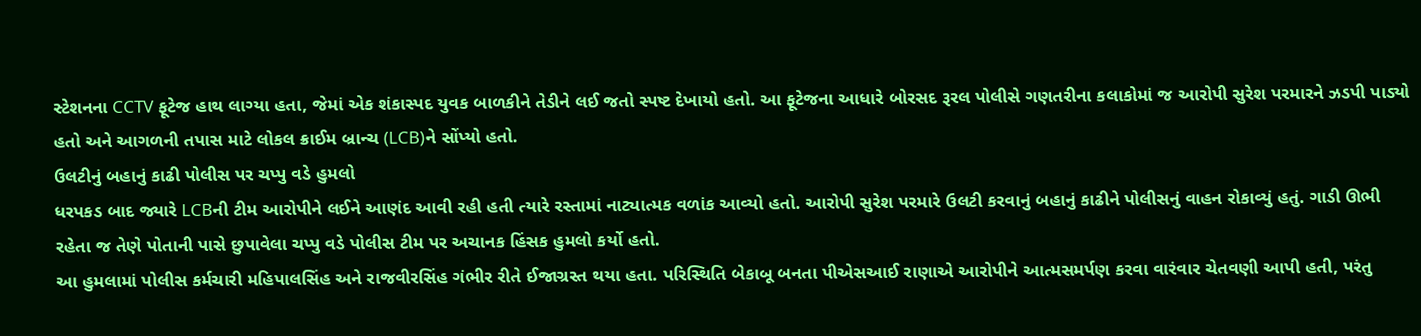સ્ટેશનના CCTV ફૂટેજ હાથ લાગ્યા હતા, જેમાં એક શંકાસ્પદ યુવક બાળકીને તેડીને લઈ જતો સ્પષ્ટ દેખાયો હતો. આ ફૂટેજના આધારે બોરસદ રૂરલ પોલીસે ગણતરીના કલાકોમાં જ આરોપી સુરેશ પરમારને ઝડપી પાડ્યો હતો અને આગળની તપાસ માટે લોકલ ક્રાઈમ બ્રાન્ચ (LCB)ને સોંપ્યો હતો.
ઉલટીનું બહાનું કાઢી પોલીસ પર ચપ્પુ વડે હુમલો
ધરપકડ બાદ જ્યારે LCBની ટીમ આરોપીને લઈને આણંદ આવી રહી હતી ત્યારે રસ્તામાં નાટ્યાત્મક વળાંક આવ્યો હતો. આરોપી સુરેશ પરમારે ઉલટી કરવાનું બહાનું કાઢીને પોલીસનું વાહન રોકાવ્યું હતું. ગાડી ઊભી રહેતા જ તેણે પોતાની પાસે છુપાવેલા ચપ્પુ વડે પોલીસ ટીમ પર અચાનક હિંસક હુમલો કર્યો હતો.
આ હુમલામાં પોલીસ કર્મચારી મહિપાલસિંહ અને રાજવીરસિંહ ગંભીર રીતે ઈજાગ્રસ્ત થયા હતા. પરિસ્થિતિ બેકાબૂ બનતા પીએસઆઈ રાણાએ આરોપીને આત્મસમર્પણ કરવા વારંવાર ચેતવણી આપી હતી, પરંતુ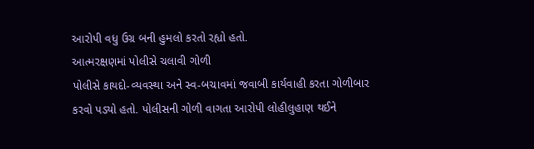આરોપી વધુ ઉગ્ર બની હુમલો કરતો રહ્યો હતો.
આત્મરક્ષણમાં પોલીસે ચલાવી ગોળી
પોલીસે કાયદો-વ્યવસ્થા અને સ્વ-બચાવમાં જવાબી કાર્યવાહી કરતા ગોળીબાર કરવો પડ્યો હતો. પોલીસની ગોળી વાગતા આરોપી લોહીલુહાણ થઈને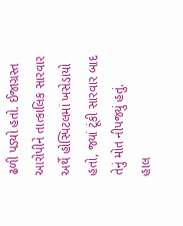ઢળી પડ્યો હતો. ઈજાગ્રસ્ત આરોપીને તાત્કાલિક સારવાર અર્થે હોસ્પિટલમાં ખસેડાયો હતો, જ્યાં ટૂંકી સારવાર બાદ તેનું મોત નીપજ્યું હતું.
હાલ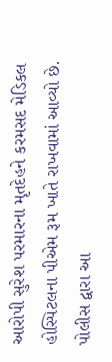આરોપી સુરેશ પરમારના મૃતદેહને કરમસદ મેડિકલ હોસ્પિટલના પીએમ રૂમ ખાતે રાખવામાં આવ્યો છે. પોલીસ દ્વારા આ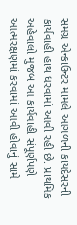સમગ્ર એન્કાઉન્ટર મામલે આગળની કાયદેસરની કાર્યવાહી હાથ ધરવામાં આવી રહી છે. પ્રાથમિક અહેવાલો મુજબ આ કાર્યવાહી સંપૂર્ણપણે આત્મરક્ષણમાં કરવામાં આવી હોવાનું સામે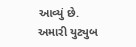આવ્યું છે.
અમારી યુટ્યુબ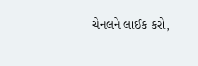ચેનલને લાઈક કરો,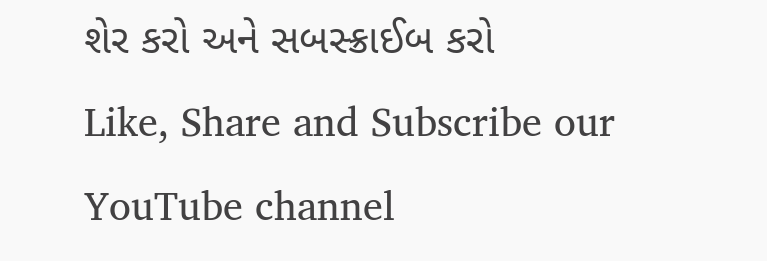શેર કરો અને સબસ્ક્રાઈબ કરો
Like, Share and Subscribe our YouTube channel